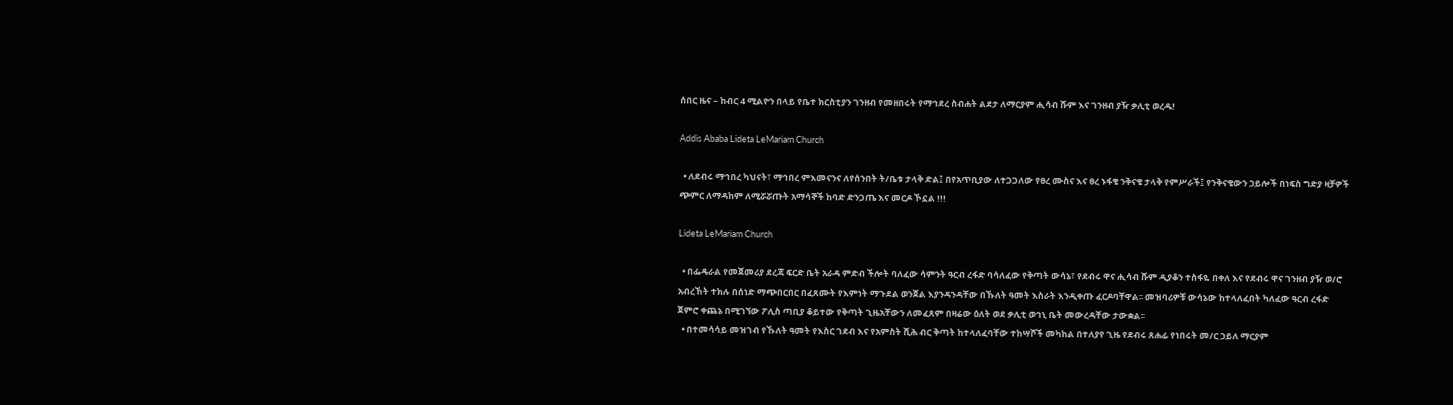ሰበር ዜና – ከብር 4 ሚልዮን በላይ የቤተ ክርስቲያን ገንዘብ የመዘበሩት የማኅደረ ስብሐት ልደታ ለማርያም ሒሳብ ሹም እና ገንዘብ ያዥ ቃሊቲ ወረዱ!

Addis Ababa Lideta LeMariam Church

  • ለደብሩ ማኅበረ ካህናት፣ ማኅበረ ምእመናንና ለየሰንበት ት/ቤቱ ታላቅ ድል፤ በየአጥቢያው ለተጋጋለው የፀረ ሙስና እና ፀረ ኑፋቄ ንቅናቄ ታላቅ የምሥራች፤ የንቅናቄውን ኃይሎች በነፍስ ግድያ ዛቻዎች ጭምር ለማዳከም ለሚሯሯጡት አማሳኞች ከባድ ድንጋጤ እና መርዶ ኾኗል !!!

Lideta LeMariam Church

  • በፌዴራል የመጀመሪያ ደረጃ ፍርድ ቤት አራዳ ምድብ ችሎት ባለፈው ሳምንት ዓርብ ረፋድ ባሳለፈው የቅጣት ውሳኔ፣ የደብሩ ዋና ሒሳብ ሹም ዲያቆን ተስፋዬ በቀለ እና የደብሩ ዋና ገንዘብ ያዥ ወ/ሮ አብረኸት ተክሉ በሰነድ ማጭበርበር በፈጸሙት የእምነት ማጉደል ወንጀል እያንዳንዳቸው በኹለት ዓመት እስራት እንዲቀጡ ፈርዶባቸዋል፡፡ መዝባሪዎቹ ውሳኔው ከተላለፈበት ካለፈው ዓርብ ረፋድ ጀምሮ ቀጨኔ በሚገኘው ፖሊስ ጣቢያ ቆይተው የቅጣት ጊዜአቸውን ለመፈጸም በዛሬው ዕለት ወደ ቃሊቲ ወኅኒ ቤት መውረዳቸው ታውቋል፡፡
  • በተመሳሳይ መዝገብ የኹለት ዓመት የእስር ገደብ እና የአምስት ሺሕ ብር ቅጣት ከተላለፈባቸው ተከሣሾች መካከል በተለያየ ጊዜ የደብሩ ጸሐፊ የነበሩት መ/ር ኃይለ ማርያም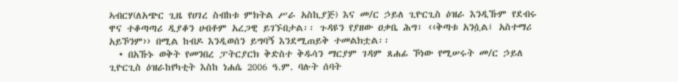ኣብርሃ(ለአጭር ጊዜ የሀገረ ስብከቱ ምክትል ሥራ አስኪያጅ) እና መ/ር ኃይለ ጊዮርጊስ ዕዝራ እንዲኹም የደብሩ ዋና ተቆጣጣሪ ዲያቆን ሀብቶም አረጋዊ ይገኙበታል፡፡ ጉዳዩን የያዘው ዐቃቤ ሕግ፣ ‹‹ቅጣቱ አንሷል፤ አስተማሪ አይኾንም›› በሚል ከብዶ እንዲወሰን ይግባኝ እንደሚጠይቅ ተመልክቷል፡፡
  • በአኹኑ ወቅት የመንበረ ፓትርያርክ ቅድስተ ቅዱሳን ማርያም ገዳም ጸሐፊ ኾነው የሚሠሩት መ/ር ኃይለ ጊዮርጊስ ዕዝራከየካቲት እስከ ነሐሴ 2006 ዓ.ም. ባሉት ሰባት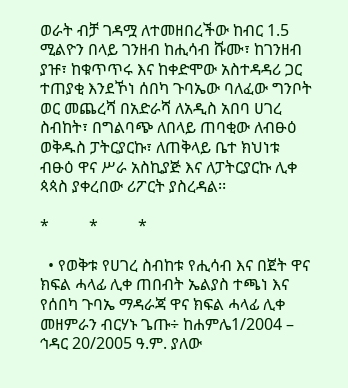ወራት ብቻ ገዳሟ ለተመዘበረችው ከብር 1.5 ሚልዮን በላይ ገንዘብ ከሒሳብ ሹሙ፣ ከገንዘብ ያዡ፣ ከቁጥጥሩ እና ከቀድሞው አስተዳዳሪ ጋር ተጠያቂ እንደኾነ ሰበካ ጉባኤው ባለፈው ግንቦት ወር መጨረሻ በአድራሻ ለአዲስ አበባ ሀገረ ስብከት፣ በግልባጭ ለበላይ ጠባቂው ለብፁዕ ወቅዱስ ፓትርያርኩ፣ ለጠቅላይ ቤተ ክህነቱ ብፁዕ ዋና ሥራ አስኪያጅ እና ለፓትርያርኩ ሊቀ ጳጳስ ያቀረበው ሪፖርት ያስረዳል፡፡

*          *          *

  • የወቅቱ የሀገረ ስብከቱ የሒሳብ እና በጀት ዋና ክፍል ሓላፊ ሊቀ ጠበብት ኤልያስ ተጫነ እና የሰበካ ጉባኤ ማዳራጃ ዋና ክፍል ሓላፊ ሊቀ መዘምራን ብርሃኑ ጌጡ÷ ከሐምሌ1/2004 – ኅዳር 20/2005 ዓ.ም. ያለው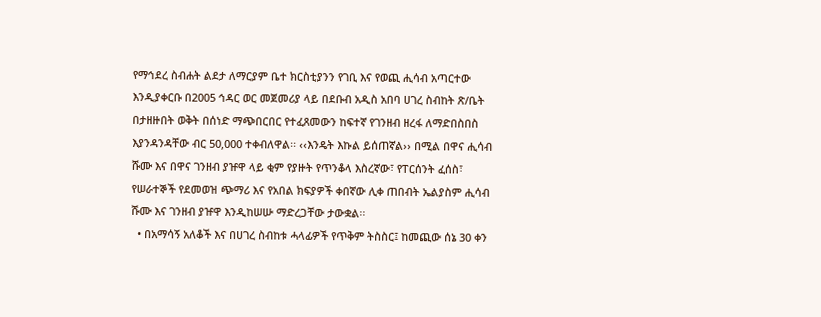የማኅደረ ስብሐት ልደታ ለማርያም ቤተ ክርስቲያንን የገቢ እና የወጪ ሒሳብ አጣርተው እንዲያቀርቡ በ2005 ኅዳር ወር መጀመሪያ ላይ በደቡብ አዲስ አበባ ሀገረ ስብከት ጽ/ቤት በታዘዙበት ወቅት በሰነድ ማጭበርበር የተፈጸመውን ከፍተኛ የገንዘብ ዘረፋ ለማድበስበስ እያንዳንዳቸው ብር 50‚000 ተቀብለዋል፡፡ ‹‹እንዴት እኩል ይሰጠኛል›› በሚል በዋና ሒሳብ ሹሙ እና በዋና ገንዘብ ያዡዋ ላይ ቂም የያዙት የጥንቆላ እስረኛው፣ የፐርሰንት ፈሰስ፣ የሠራተኞች የደመወዝ ጭማሪ እና የአበል ክፍያዎች ቀበኛው ሊቀ ጠበብት ኤልያስም ሒሳብ ሹሙ እና ገንዘብ ያዡዋ እንዲከሠሡ ማድረጋቸው ታውቋል፡፡
  • በአማሳኝ አለቆች እና በሀገረ ስብከቱ ሓላፊዎች የጥቅም ትስስር፤ ከመጪው ሰኔ 30 ቀን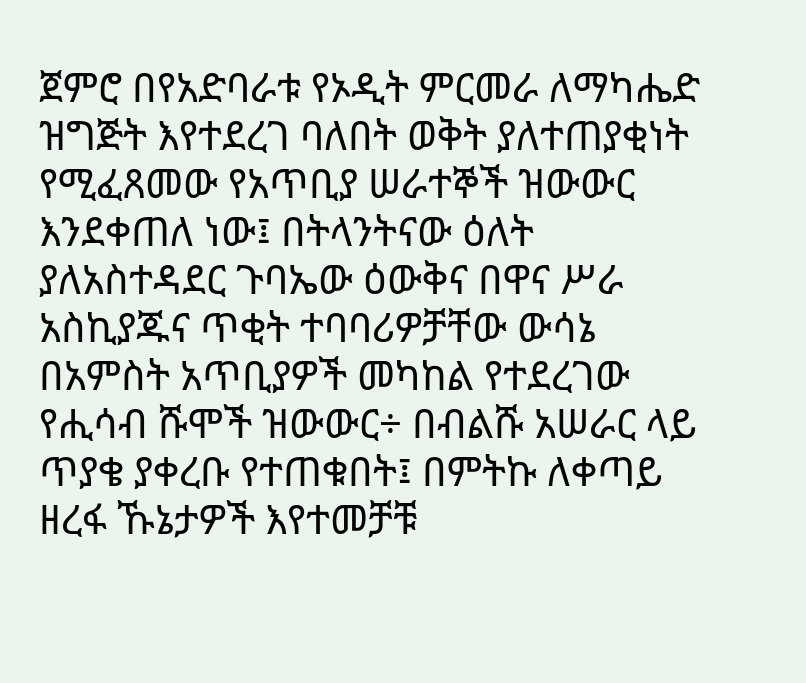ጀምሮ በየአድባራቱ የኦዲት ምርመራ ለማካሔድ ዝግጅት እየተደረገ ባለበት ወቅት ያለተጠያቂነት የሚፈጸመው የአጥቢያ ሠራተኞች ዝውውር እንደቀጠለ ነው፤ በትላንትናው ዕለት ያለአስተዳደር ጉባኤው ዕውቅና በዋና ሥራ አስኪያጁና ጥቂት ተባባሪዎቻቸው ውሳኔ በአምስት አጥቢያዎች መካከል የተደረገው የሒሳብ ሹሞች ዝውውር÷ በብልሹ አሠራር ላይ ጥያቄ ያቀረቡ የተጠቁበት፤ በምትኩ ለቀጣይ ዘረፋ ኹኔታዎች እየተመቻቹ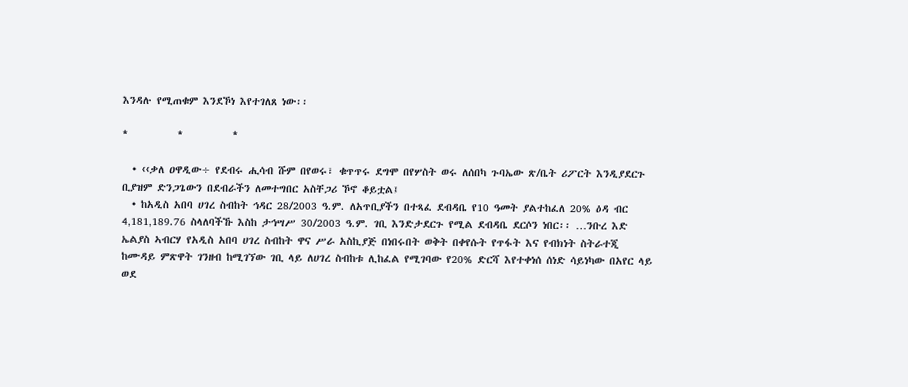እንዳሉ የሚጠቁም እንደኾነ እየተገለጸ ነው፡፡

*          *          *

  • ‹‹ቃለ ዐዋዲው÷ የደብሩ ሒሳብ ሹም በየወሩ፣ ቁጥጥሩ ደግሞ በየሦስት ወሩ ለሰበካ ጉባኤው ጽ/ቤት ሪፖርት እንዲያደርጉ ቢያዝም ድንጋጌውን በደብራችን ለመተግበር አስቸጋሪ ኾኖ ቆይቷል፤
  • ከአዲስ አበባ ሀገረ ስብከት ኅዳር 28/2003 ዓ.ም. ለአጥቢያችን በተጻፈ ደብዳቤ የ10 ዓመት ያልተከፈለ 20% ዕዳ ብር 4‚181‚189.76 ስላለባችኹ እስከ ታኅሣሥ 30/2003 ዓ.ም. ገቢ እንድታደርጉ የሚል ደብዳቤ ደርሶን ነበር፡፡ …ንቡረ እድ ኤልያስ ኣብርሃ የአዲስ አበባ ሀገረ ስብከት ዋና ሥራ አስኪያጅ በነበሩበት ወቅት በቀየሱት የጥፋት እና የብክነት ስትራተጂ ከሙዳይ ምጽዋት ገንዘብ ከሚገኘው ገቢ ላይ ለሀገረ ስብከቱ ሊከፈል የሚገባው የ20% ድርሻ እየተቀነሰ ሰነድ ሳይነካው በአየር ላይ ወደ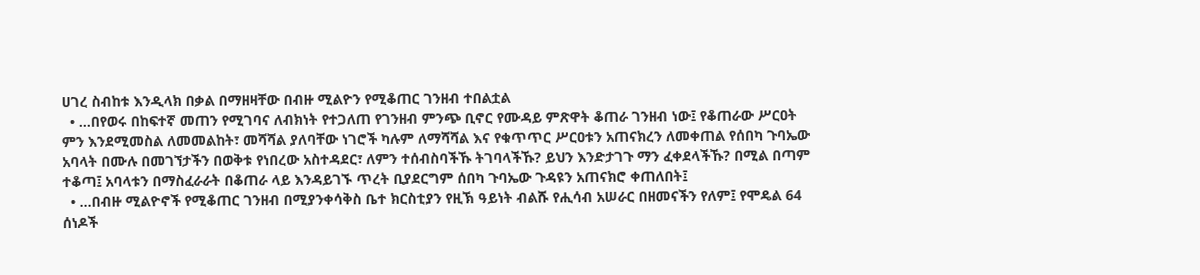ሀገረ ስብከቱ እንዲላክ በቃል በማዘዛቸው በብዙ ሚልዮን የሚቆጠር ገንዘብ ተበልቷል
  • …በየወሩ በከፍተኛ መጠን የሚገባና ለብክነት የተጋለጠ የገንዘብ ምንጭ ቢኖር የሙዳይ ምጽዋት ቆጠራ ገንዘብ ነው፤ የቆጠራው ሥርዐት ምን እንደሚመስል ለመመልከት፣ መሻሻል ያለባቸው ነገሮች ካሉም ለማሻሻል እና የቁጥጥር ሥርዐቱን አጠናክረን ለመቀጠል የሰበካ ጉባኤው አባላት በሙሉ በመገኘታችን በወቅቱ የነበረው አስተዳደር፣ ለምን ተሰብስባችኹ ትገባላችኹ? ይህን እንድታገጉ ማን ፈቀደላችኹ? በሚል በጣም ተቆጣ፤ አባላቱን በማስፈራራት በቆጠራ ላይ እንዳይገኙ ጥረት ቢያደርግም ሰበካ ጉባኤው ጉዳዩን አጠናክሮ ቀጠለበት፤
  • …በብዙ ሚልዮኖች የሚቆጠር ገንዘብ በሚያንቀሳቅስ ቤተ ክርስቲያን የዚኽ ዓይነት ብልሹ የሒሳብ አሠራር በዘመናችን የለም፤ የሞዴል 64 ሰነዶች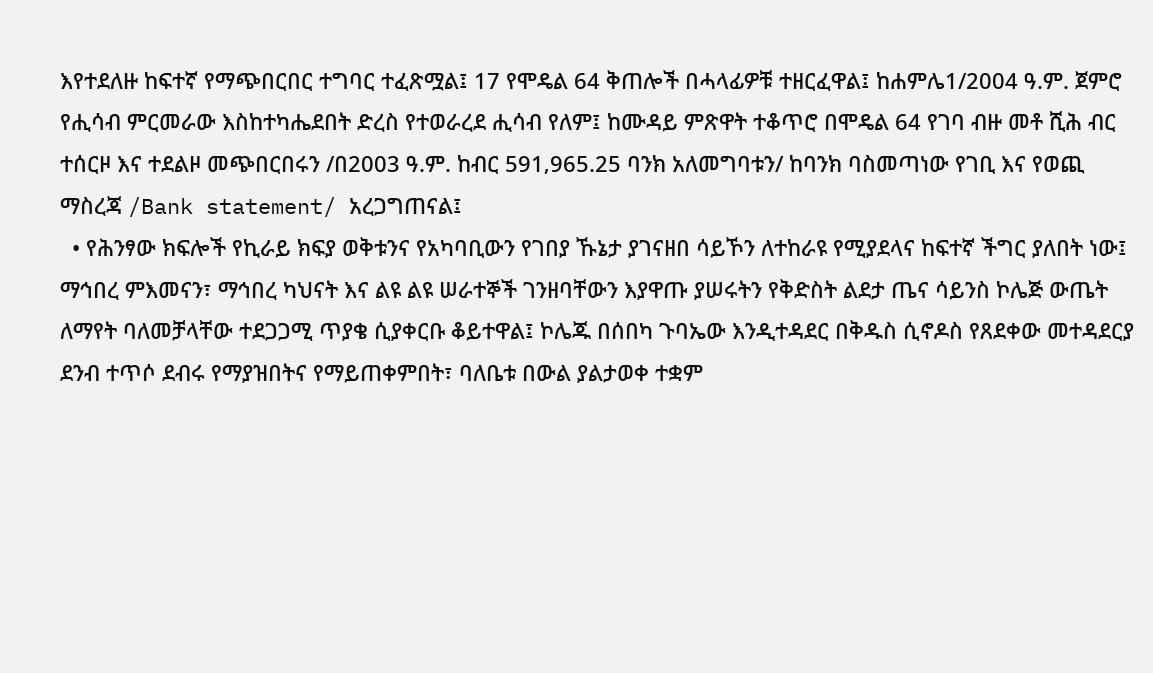እየተደለዙ ከፍተኛ የማጭበርበር ተግባር ተፈጽሟል፤ 17 የሞዴል 64 ቅጠሎች በሓላፊዎቹ ተዘርፈዋል፤ ከሐምሌ1/2004 ዓ.ም. ጀምሮ የሒሳብ ምርመራው እስከተካሔደበት ድረስ የተወራረደ ሒሳብ የለም፤ ከሙዳይ ምጽዋት ተቆጥሮ በሞዴል 64 የገባ ብዙ መቶ ሺሕ ብር ተሰርዞ እና ተደልዞ መጭበርበሩን /በ2003 ዓ.ም. ከብር 591‚965.25 ባንክ አለመግባቱን/ ከባንክ ባስመጣነው የገቢ እና የወጪ ማስረጃ /Bank statement/ አረጋግጠናል፤
  • የሕንፃው ክፍሎች የኪራይ ክፍያ ወቅቱንና የአካባቢውን የገበያ ኹኔታ ያገናዘበ ሳይኾን ለተከራዩ የሚያደላና ከፍተኛ ችግር ያለበት ነው፤ ማኅበረ ምእመናን፣ ማኅበረ ካህናት እና ልዩ ልዩ ሠራተኞች ገንዘባቸውን እያዋጡ ያሠሩትን የቅድስት ልደታ ጤና ሳይንስ ኮሌጅ ውጤት ለማየት ባለመቻላቸው ተደጋጋሚ ጥያቄ ሲያቀርቡ ቆይተዋል፤ ኮሌጁ በሰበካ ጉባኤው እንዲተዳደር በቅዱስ ሲኖዶስ የጸደቀው መተዳደርያ ደንብ ተጥሶ ደብሩ የማያዝበትና የማይጠቀምበት፣ ባለቤቱ በውል ያልታወቀ ተቋም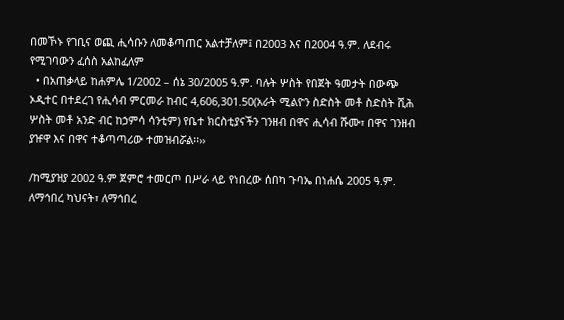በመኾኑ የገቢና ወጪ ሒሳቡን ለመቆጣጠር አልተቻለም፤ በ2003 እና በ2004 ዓ.ም. ለደብሩ የሚገባውን ፈሰስ አልከፈለም
  • በአጠቃላይ ከሐምሌ 1/2002 – ሰኔ 30/2005 ዓ.ም. ባሉት ሦስት የበጀት ዓመታት በውጭ ኦዲተር በተደረገ የሒሳብ ምርመራ ከብር 4‚606‚301.50(አራት ሚልዮን ስድስት መቶ ስድስት ሺሕ ሦስት መቶ አንድ ብር ከኃምሳ ሳንቲም) የቤተ ክርስቲያናችን ገንዘብ በዋና ሒሳብ ሹሙ፣ በዋና ገንዘብ ያዡዋ እና በዋና ተቆጣጣሪው ተመዝብሯል፡፡››

/ከሚያዝያ 2002 ዓ.ም ጀምሮ ተመርጦ በሥራ ላይ የነበረው ሰበካ ጉባኤ በነሐሴ 2005 ዓ.ም. ለማኅበረ ካህናት፣ ለማኅበረ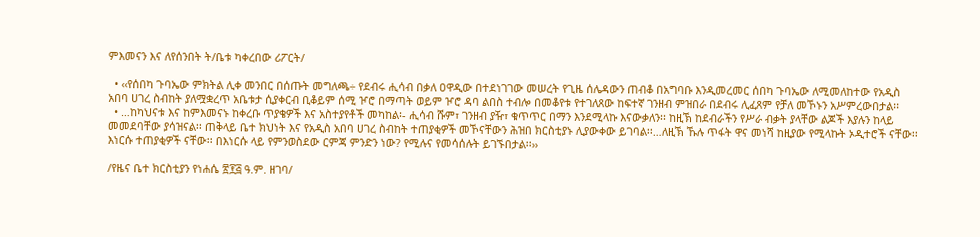ምእመናን እና ለየሰንበት ት/ቤቱ ካቀረበው ሪፖርት/

  • ‹‹የሰበካ ጉባኤው ምክትል ሊቀ መንበር በሰጡት መግለጫ÷ የደብሩ ሒሳብ በቃለ ዐዋዲው በተደነገገው መሠረት የጊዜ ሰሌዳውን ጠብቆ በአግባቡ እንዲመረመር ሰበካ ጉባኤው ለሚመለከተው የአዲስ አበባ ሀገረ ስብከት ያለሟቋረጥ አቤቱታ ሲያቀርብ ቢቆይም ሰሚ ዦሮ በማጣት ወይም ዦሮ ዳባ ልበስ ተብሎ በመቆየቱ የተገለጸው ከፍተኛ ገንዘብ ምዝበራ በደብሩ ሊፈጸም የቻለ መኾኑን አሥምረውበታል፡፡
  • …ከካህናቱ እና ከምእመናኑ ከቀረቡ ጥያቄዎች እና አስተያየቶች መካከል፡- ሒሳብ ሹም፣ ገንዘብ ያዥ፣ ቁጥጥር በማን እንደሚላኩ እናውቃለን፡፡ ከዚኽ ከደብራችን የሥራ ብቃት ያላቸው ልጆች እያሉን ከላይ መመደባቸው ያሳዝናል፡፡ ጠቅላይ ቤተ ክህነት እና የአዲስ አበባ ሀገረ ስብከት ተጠያቂዎች መኾናቸውን ሕዝበ ክርስቲያኑ ሊያውቀው ይገባል፡፡…ለዚኽ ኹሉ ጥፋት ዋና መነሻ ከዚያው የሚላኩት ኦዲተሮች ናቸው፡፡ እነርሱ ተጠያቂዎች ናቸው፡፡ በእነርሱ ላይ የምንወስደው ርምጃ ምንድን ነው? የሚሉና የመሳሰሉት ይገኙበታል፡፡››

/የዜና ቤተ ክርስቲያን የነሐሴ ፳፻፭ ዓ.ም. ዘገባ/